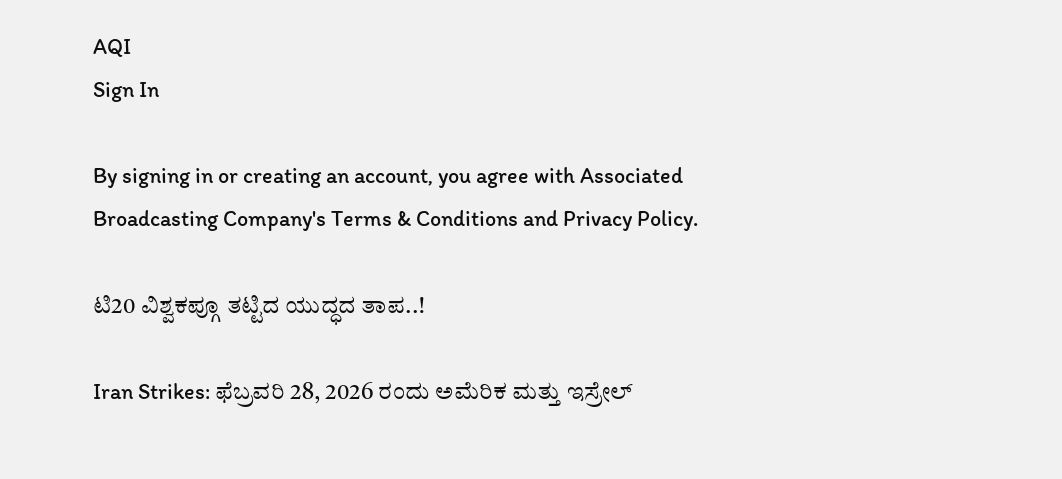AQI
Sign In

By signing in or creating an account, you agree with Associated Broadcasting Company's Terms & Conditions and Privacy Policy.

ಟಿ20 ವಿಶ್ವಕಪ್ಗೂ ತಟ್ಟಿದ ಯುದ್ಧದ ತಾಪ..!

Iran Strikes: ಫೆಬ್ರವರಿ 28, 2026 ರಂದು ಅಮೆರಿಕ ಮತ್ತು ಇಸ್ರೇಲ್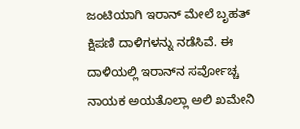ಜಂಟಿಯಾಗಿ ಇರಾನ್ ಮೇಲೆ ಬೃಹತ್ ಕ್ಷಿಪಣಿ ದಾಳಿಗಳನ್ನು ನಡೆಸಿವೆ. ಈ ದಾಳಿಯಲ್ಲಿ ಇರಾನ್‌ನ ಸರ್ವೋಚ್ಚ ನಾಯಕ ಅಯತೊಲ್ಲಾ ಅಲಿ ಖಮೇನಿ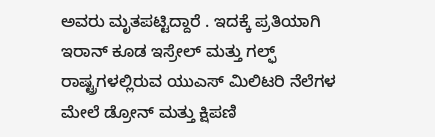ಅವರು ಮೃತಪಟ್ಟಿದ್ದಾರೆ . ಇದಕ್ಕೆ ಪ್ರತಿಯಾಗಿ ಇರಾನ್ ಕೂಡ ಇಸ್ರೇಲ್ ಮತ್ತು ಗಲ್ಫ್ ರಾಷ್ಟ್ರಗಳಲ್ಲಿರುವ ಯುಎಸ್ ಮಿಲಿಟರಿ ನೆಲೆಗಳ ಮೇಲೆ ಡ್ರೋನ್ ಮತ್ತು ಕ್ಷಿಪಣಿ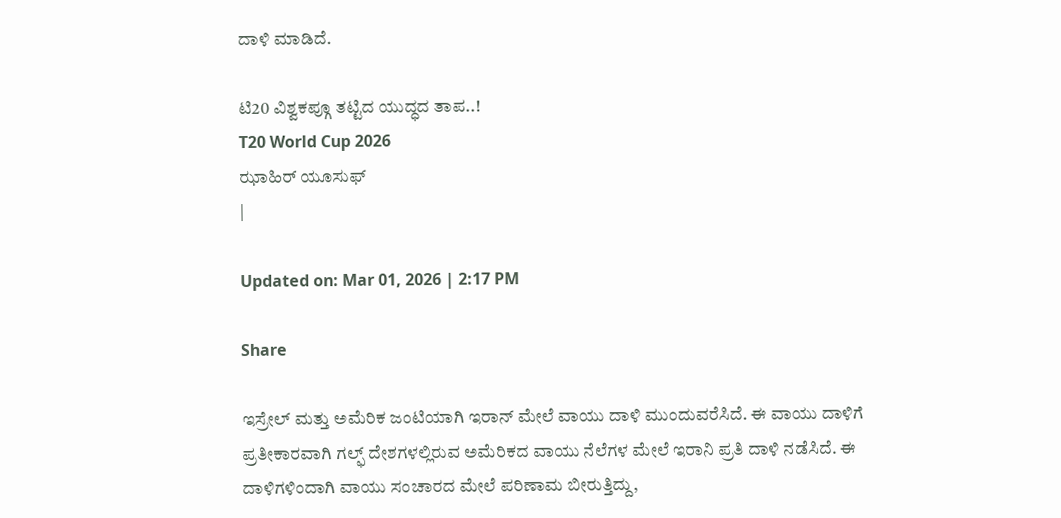ದಾಳಿ ಮಾಡಿದೆ.

ಟಿ20 ವಿಶ್ವಕಪ್ಗೂ ತಟ್ಟಿದ ಯುದ್ಧದ ತಾಪ..!
T20 World Cup 2026
ಝಾಹಿರ್ ಯೂಸುಫ್
|

Updated on: Mar 01, 2026 | 2:17 PM

Share

ಇಸ್ರೇಲ್ ಮತ್ತು ಅಮೆರಿಕ ಜಂಟಿಯಾಗಿ ಇರಾನ್ ಮೇಲೆ ವಾಯು ದಾಳಿ ಮುಂದುವರೆಸಿದೆ. ಈ ವಾಯು ದಾಳಿಗೆ ಪ್ರತೀಕಾರವಾಗಿ ಗಲ್ಫ್ ದೇಶಗಳಲ್ಲಿರುವ ಅಮೆರಿಕದ ವಾಯು ನೆಲೆಗಳ ಮೇಲೆ ಇರಾನಿ ಪ್ರತಿ ದಾಳಿ ನಡೆಸಿದೆ. ಈ ದಾಳಿಗಳಿಂದಾಗಿ ವಾಯು ಸಂಚಾರದ ಮೇಲೆ ಪರಿಣಾಮ ಬೀರುತ್ತಿದ್ದು,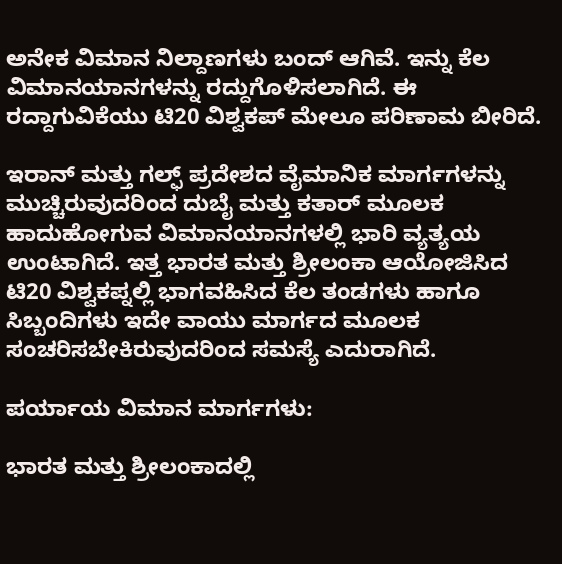ಅನೇಕ ವಿಮಾನ ನಿಲ್ದಾಣಗಳು ಬಂದ್ ಆಗಿವೆ. ಇನ್ನು ಕೆಲ ವಿಮಾನಯಾನಗಳನ್ನು ರದ್ದುಗೊಳಿಸಲಾಗಿದೆ. ಈ ರದ್ದಾಗುವಿಕೆಯು ಟಿ20 ವಿಶ್ವಕಪ್ ಮೇಲೂ ಪರಿಣಾಮ ಬೀರಿದೆ.

ಇರಾನ್ ಮತ್ತು ಗಲ್ಫ್ ಪ್ರದೇಶದ ವೈಮಾನಿಕ ಮಾರ್ಗಗಳನ್ನು ಮುಚ್ಚಿರುವುದರಿಂದ ದುಬೈ ಮತ್ತು ಕತಾರ್ ಮೂಲಕ ಹಾದುಹೋಗುವ ವಿಮಾನಯಾನಗಳಲ್ಲಿ ಭಾರಿ ವ್ಯತ್ಯಯ ಉಂಟಾಗಿದೆ. ಇತ್ತ ಭಾರತ ಮತ್ತು ಶ್ರೀಲಂಕಾ ಆಯೋಜಿಸಿದ ಟಿ20 ವಿಶ್ವಕಪ್ನಲ್ಲಿ ಭಾಗವಹಿಸಿದ ಕೆಲ ತಂಡಗಳು ಹಾಗೂ ಸಿಬ್ಬಂದಿಗಳು ಇದೇ ವಾಯು ಮಾರ್ಗದ ಮೂಲಕ ಸಂಚರಿಸಬೇಕಿರುವುದರಿಂದ ಸಮಸ್ಯೆ ಎದುರಾಗಿದೆ.

ಪರ್ಯಾಯ ವಿಮಾನ ಮಾರ್ಗಗಳು:

ಭಾರತ ಮತ್ತು ಶ್ರೀಲಂಕಾದಲ್ಲಿ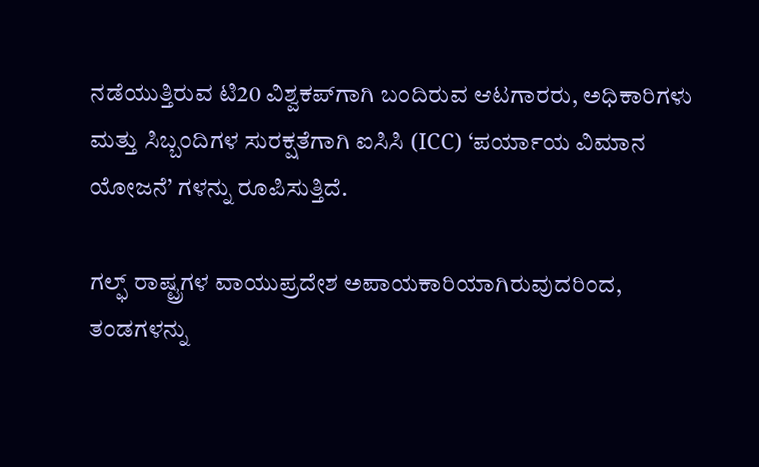ನಡೆಯುತ್ತಿರುವ ಟಿ20 ವಿಶ್ವಕಪ್‌ಗಾಗಿ ಬಂದಿರುವ ಆಟಗಾರರು, ಅಧಿಕಾರಿಗಳು ಮತ್ತು ಸಿಬ್ಬಂದಿಗಳ ಸುರಕ್ಷತೆಗಾಗಿ ಐಸಿಸಿ (ICC) ‘ಪರ್ಯಾಯ ವಿಮಾನ ಯೋಜನೆ’ ಗಳನ್ನು ರೂಪಿಸುತ್ತಿದೆ.

ಗಲ್ಫ್ ರಾಷ್ಟ್ರಗಳ ವಾಯುಪ್ರದೇಶ ಅಪಾಯಕಾರಿಯಾಗಿರುವುದರಿಂದ, ತಂಡಗಳನ್ನು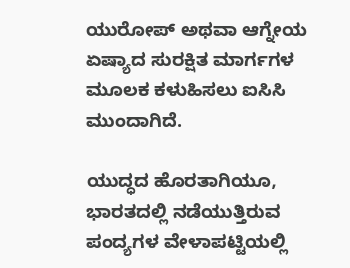ಯುರೋಪ್ ಅಥವಾ ಆಗ್ನೇಯ ಏಷ್ಯಾದ ಸುರಕ್ಷಿತ ಮಾರ್ಗಗಳ ಮೂಲಕ ಕಳುಹಿಸಲು ಐಸಿಸಿ ಮುಂದಾಗಿದೆ.

ಯುದ್ಧದ ಹೊರತಾಗಿಯೂ, ಭಾರತದಲ್ಲಿ ನಡೆಯುತ್ತಿರುವ ಪಂದ್ಯಗಳ ವೇಳಾಪಟ್ಟಿಯಲ್ಲಿ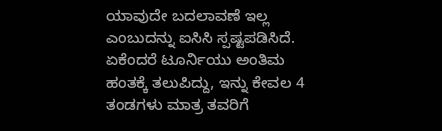ಯಾವುದೇ ಬದಲಾವಣೆ ಇಲ್ಲ ಎಂಬುದನ್ನು ಐಸಿಸಿ ಸ್ಪಷ್ಟಪಡಿಸಿದೆ. ಏಕೆಂದರೆ ಟೂರ್ನಿಯು ಅಂತಿಮ ಹಂತಕ್ಕೆ ತಲುಪಿದ್ದು, ಇನ್ನು ಕೇವಲ 4 ತಂಡಗಳು ಮಾತ್ರ ತವರಿಗೆ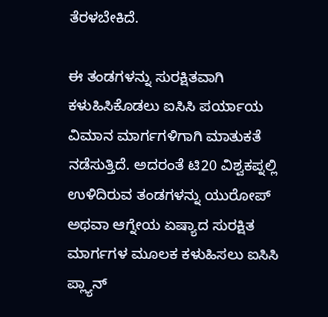ತೆರಳಬೇಕಿದೆ.

ಈ ತಂಡಗಳನ್ನು ಸುರಕ್ಷಿತವಾಗಿ ಕಳುಹಿಸಿಕೊಡಲು ಐಸಿಸಿ ಪರ್ಯಾಯ ವಿಮಾನ ಮಾರ್ಗಗಳಿಗಾಗಿ ಮಾತುಕತೆ ನಡೆಸುತ್ತಿದೆ. ಅದರಂತೆ ಟಿ20 ವಿಶ್ವಕಪ್ನಲ್ಲಿ ಉಳಿದಿರುವ ತಂಡಗಳನ್ನು ಯುರೋಪ್ ಅಥವಾ ಆಗ್ನೇಯ ಏಷ್ಯಾದ ಸುರಕ್ಷಿತ ಮಾರ್ಗಗಳ ಮೂಲಕ ಕಳುಹಿಸಲು ಐಸಿಸಿ ಪ್ಲ್ಯಾನ್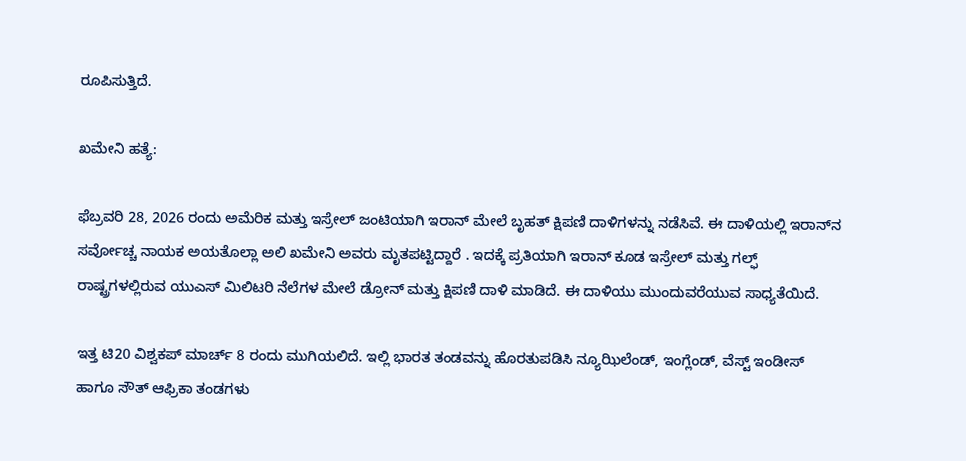ರೂಪಿಸುತ್ತಿದೆ.

ಖಮೇನಿ ಹತ್ಯೆ:

ಫೆಬ್ರವರಿ 28, 2026 ರಂದು ಅಮೆರಿಕ ಮತ್ತು ಇಸ್ರೇಲ್ ಜಂಟಿಯಾಗಿ ಇರಾನ್ ಮೇಲೆ ಬೃಹತ್ ಕ್ಷಿಪಣಿ ದಾಳಿಗಳನ್ನು ನಡೆಸಿವೆ. ಈ ದಾಳಿಯಲ್ಲಿ ಇರಾನ್‌ನ ಸರ್ವೋಚ್ಚ ನಾಯಕ ಅಯತೊಲ್ಲಾ ಅಲಿ ಖಮೇನಿ ಅವರು ಮೃತಪಟ್ಟಿದ್ದಾರೆ . ಇದಕ್ಕೆ ಪ್ರತಿಯಾಗಿ ಇರಾನ್ ಕೂಡ ಇಸ್ರೇಲ್ ಮತ್ತು ಗಲ್ಫ್ ರಾಷ್ಟ್ರಗಳಲ್ಲಿರುವ ಯುಎಸ್ ಮಿಲಿಟರಿ ನೆಲೆಗಳ ಮೇಲೆ ಡ್ರೋನ್ ಮತ್ತು ಕ್ಷಿಪಣಿ ದಾಳಿ ಮಾಡಿದೆ. ಈ ದಾಳಿಯು ಮುಂದುವರೆಯುವ ಸಾಧ್ಯತೆಯಿದೆ.

ಇತ್ತ ಟಿ20 ವಿಶ್ವಕಪ್ ಮಾರ್ಚ್ 8 ರಂದು ಮುಗಿಯಲಿದೆ. ಇಲ್ಲಿ ಭಾರತ ತಂಡವನ್ನು ಹೊರತುಪಡಿಸಿ ನ್ಯೂಝಿಲೆಂಡ್, ಇಂಗ್ಲೆಂಡ್, ವೆಸ್ಟ್ ಇಂಡೀಸ್ ಹಾಗೂ ಸೌತ್ ಆಫ್ರಿಕಾ ತಂಡಗಳು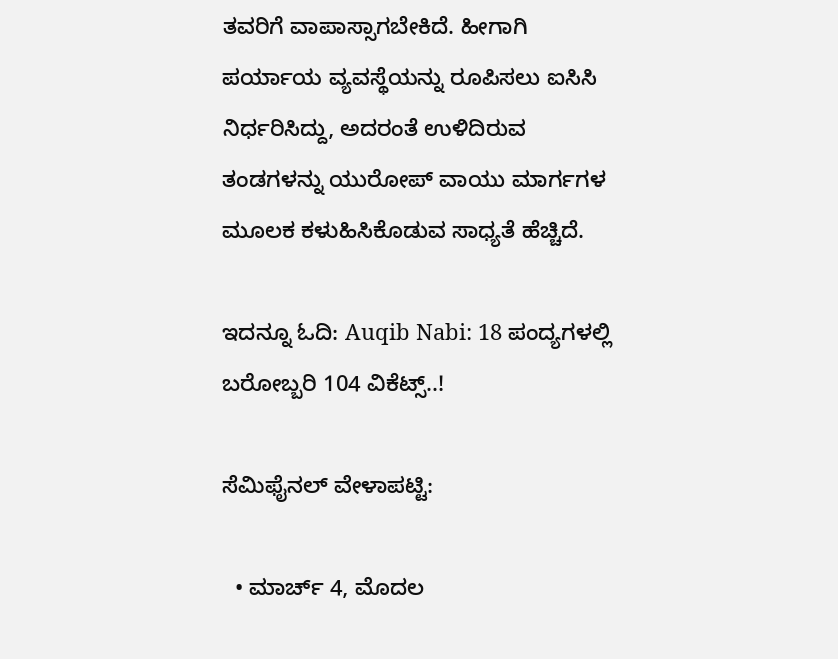ತವರಿಗೆ ವಾಪಾಸ್ಸಾಗಬೇಕಿದೆ. ಹೀಗಾಗಿ ಪರ್ಯಾಯ ವ್ಯವಸ್ಥೆಯನ್ನು ರೂಪಿಸಲು ಐಸಿಸಿ ನಿರ್ಧರಿಸಿದ್ದು, ಅದರಂತೆ ಉಳಿದಿರುವ ತಂಡಗಳನ್ನು ಯುರೋಪ್ ವಾಯು ಮಾರ್ಗಗಳ ಮೂಲಕ ಕಳುಹಿಸಿಕೊಡುವ ಸಾಧ್ಯತೆ ಹೆಚ್ಚಿದೆ.

ಇದನ್ನೂ ಓದಿ: Auqib Nabi: 18 ಪಂದ್ಯಗಳಲ್ಲಿ ಬರೋಬ್ಬರಿ 104 ವಿಕೆಟ್ಸ್..!

ಸೆಮಿಫೈನಲ್ ವೇಳಾಪಟ್ಟಿ:

  • ಮಾರ್ಚ್ 4, ಮೊದಲ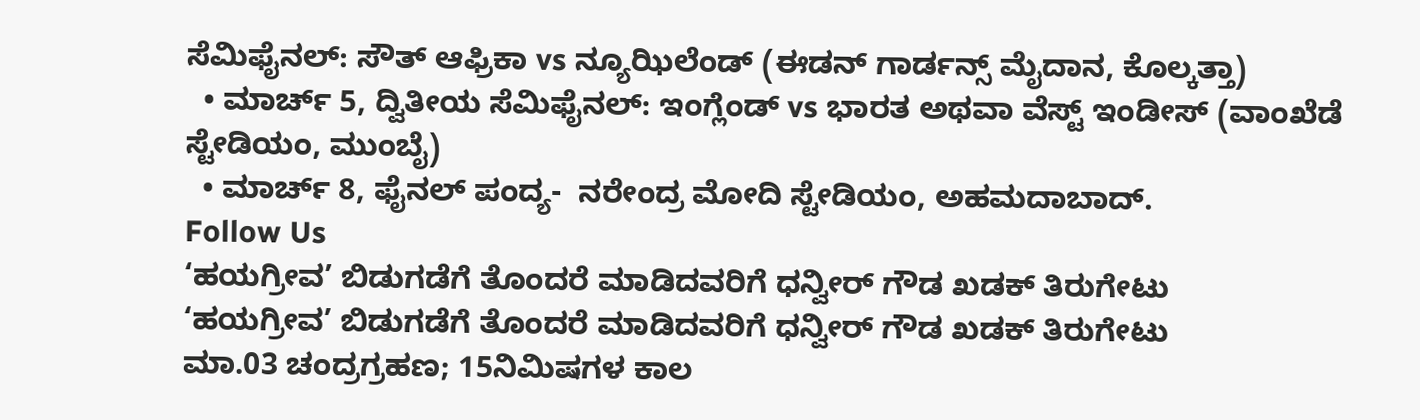ಸೆಮಿಫೈನಲ್: ಸೌತ್ ಆಫ್ರಿಕಾ vs ನ್ಯೂಝಿಲೆಂಡ್ (ಈಡನ್ ಗಾರ್ಡನ್ಸ್ ಮೈದಾನ, ಕೊಲ್ಕತ್ತಾ)
  • ಮಾರ್ಚ್ 5, ದ್ವಿತೀಯ ಸೆಮಿಫೈನಲ್: ಇಂಗ್ಲೆಂಡ್ vs ಭಾರತ ಅಥವಾ ವೆಸ್ಟ್ ಇಂಡೀಸ್ (ವಾಂಖೆಡೆ ಸ್ಟೇಡಿಯಂ, ಮುಂಬೈ)
  • ಮಾರ್ಚ್ 8, ಫೈನಲ್ ಪಂದ್ಯ-  ನರೇಂದ್ರ ಮೋದಿ ಸ್ಟೇಡಿಯಂ, ಅಹಮದಾಬಾದ್.
Follow Us
‘ಹಯಗ್ರೀವ’ ಬಿಡುಗಡೆಗೆ ತೊಂದರೆ ಮಾಡಿದವರಿಗೆ ಧನ್ವೀರ್ ಗೌಡ ಖಡಕ್ ತಿರುಗೇಟು
‘ಹಯಗ್ರೀವ’ ಬಿಡುಗಡೆಗೆ ತೊಂದರೆ ಮಾಡಿದವರಿಗೆ ಧನ್ವೀರ್ ಗೌಡ ಖಡಕ್ ತಿರುಗೇಟು
ಮಾ.03 ಚಂದ್ರಗ್ರಹಣ; 15ನಿಮಿಷಗಳ ಕಾಲ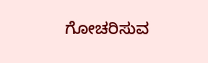ಗೋಚರಿಸುವ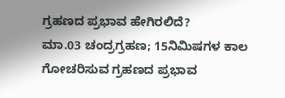ಗ್ರಹಣದ ಪ್ರಭಾವ ಹೇಗಿರಲಿದೆ?
ಮಾ.03 ಚಂದ್ರಗ್ರಹಣ; 15ನಿಮಿಷಗಳ ಕಾಲ ಗೋಚರಿಸುವ ಗ್ರಹಣದ ಪ್ರಭಾವ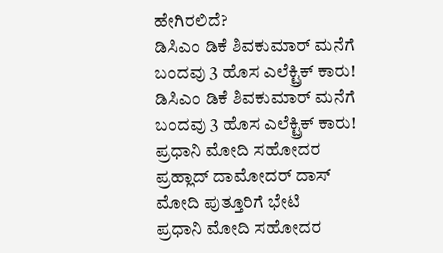ಹೇಗಿರಲಿದೆ?
ಡಿಸಿಎಂ ಡಿಕೆ ಶಿವಕುಮಾರ್ ಮನೆಗೆ ಬಂದವು 3 ಹೊಸ ಎಲೆಕ್ಟ್ರಿಕ್ ಕಾರು!
ಡಿಸಿಎಂ ಡಿಕೆ ಶಿವಕುಮಾರ್ ಮನೆಗೆ ಬಂದವು 3 ಹೊಸ ಎಲೆಕ್ಟ್ರಿಕ್ ಕಾರು!
ಪ್ರಧಾನಿ ಮೋದಿ ಸಹೋದರ ಪ್ರಹ್ಲಾದ್ ದಾಮೋದರ್ ದಾಸ್ ಮೋದಿ ಪುತ್ತೂರಿಗೆ ಭೇಟಿ
ಪ್ರಧಾನಿ ಮೋದಿ ಸಹೋದರ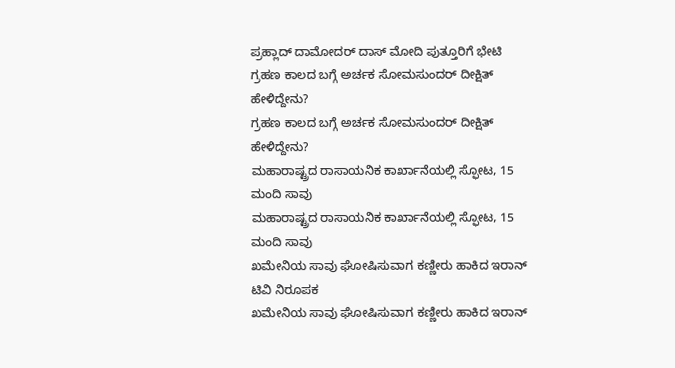ಪ್ರಹ್ಲಾದ್ ದಾಮೋದರ್ ದಾಸ್ ಮೋದಿ ಪುತ್ತೂರಿಗೆ ಭೇಟಿ
ಗ್ರಹಣ ಕಾಲದ ಬಗ್ಗೆ ಅರ್ಚಕ ಸೋಮಸುಂದರ್ ದೀಕ್ಷಿತ್ ಹೇಳಿದ್ದೇನು?
ಗ್ರಹಣ ಕಾಲದ ಬಗ್ಗೆ ಅರ್ಚಕ ಸೋಮಸುಂದರ್ ದೀಕ್ಷಿತ್ ಹೇಳಿದ್ದೇನು?
ಮಹಾರಾಷ್ಟ್ರದ ರಾಸಾಯನಿಕ ಕಾರ್ಖಾನೆಯಲ್ಲಿ ಸ್ಫೋಟ, 15 ಮಂದಿ ಸಾವು
ಮಹಾರಾಷ್ಟ್ರದ ರಾಸಾಯನಿಕ ಕಾರ್ಖಾನೆಯಲ್ಲಿ ಸ್ಫೋಟ, 15 ಮಂದಿ ಸಾವು
ಖಮೇನಿಯ ಸಾವು ಘೋಷಿಸುವಾಗ ಕಣ್ಣೀರು ಹಾಕಿದ ಇರಾನ್ ಟಿವಿ ನಿರೂಪಕ
ಖಮೇನಿಯ ಸಾವು ಘೋಷಿಸುವಾಗ ಕಣ್ಣೀರು ಹಾಕಿದ ಇರಾನ್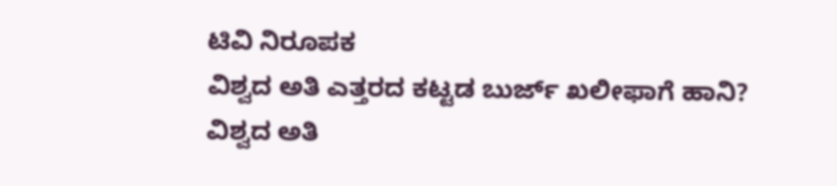ಟಿವಿ ನಿರೂಪಕ
ವಿಶ್ವದ ಅತಿ ಎತ್ತರದ ಕಟ್ಟಡ ಬುರ್ಜ್ ಖಲೀಫಾಗೆ ಹಾನಿ?
ವಿಶ್ವದ ಅತಿ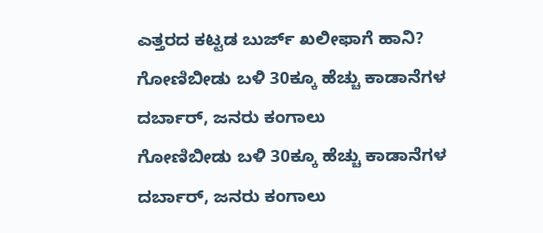ಎತ್ತರದ ಕಟ್ಟಡ ಬುರ್ಜ್ ಖಲೀಫಾಗೆ ಹಾನಿ?
ಗೋಣಿಬೀಡು ಬಳಿ 30ಕ್ಕೂ ಹೆಚ್ಚು ಕಾಡಾನೆಗಳ ದರ್ಬಾರ್, ಜನರು ಕಂಗಾಲು
ಗೋಣಿಬೀಡು ಬಳಿ 30ಕ್ಕೂ ಹೆಚ್ಚು ಕಾಡಾನೆಗಳ ದರ್ಬಾರ್, ಜನರು ಕಂಗಾಲು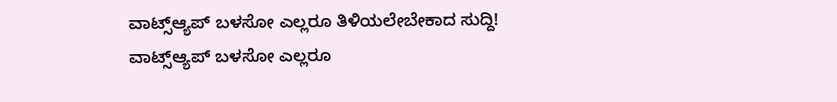ವಾಟ್ಸ್ಆ್ಯಪ್ ಬಳಸೋ ಎಲ್ಲರೂ ತಿಳಿಯಲೇಬೇಕಾದ ಸುದ್ದಿ!
ವಾಟ್ಸ್ಆ್ಯಪ್ ಬಳಸೋ ಎಲ್ಲರೂ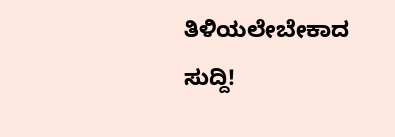ತಿಳಿಯಲೇಬೇಕಾದ ಸುದ್ದಿ!